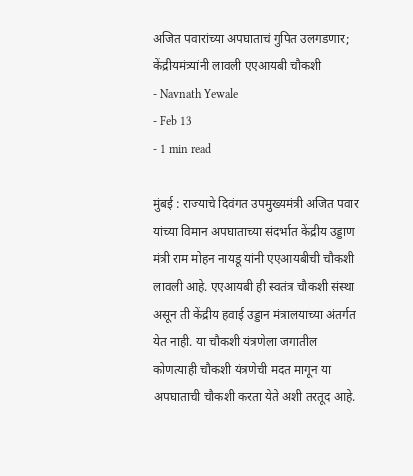अजित पवारांच्या अपघाताचं गुपित उलगडणार; केंद्रीयमंत्र्यांनी लावली एएआयबी चौकशी
- Navnath Yewale
- Feb 13
- 1 min read

मुंबई : राज्याचे दिवंगत उपमुख्यमंत्री अजित पवार यांच्या विमान अपघाताच्या संदर्भात केंद्रीय उड्डाण मंत्री राम मोहन नायडू यांनी एएआयबीची चौकशी लावली आहे. एएआयबी ही स्वतंत्र चौकशी संस्था असून ती केंद्रीय हवाई उड्डान मंत्रालयाच्या अंतर्गत येत नाही. या चौकशी यंत्रणेला जगातील कोणत्याही चौकशी यंत्रणेची मदत मागून या अपघाताची चौकशी करता येते अशी तरतूद आहे.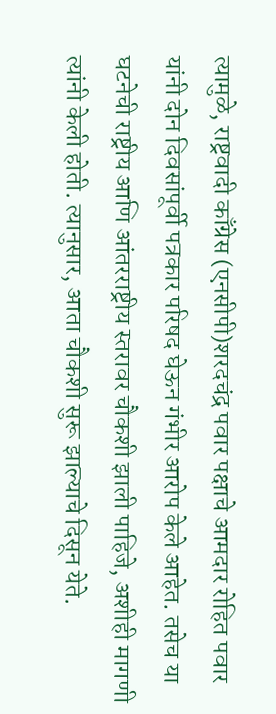त्यामुळे, राष्ट्रवादी काँग्रेस (एनसीपी)शरदचंद्र पवार पक्षाचे आमदार रोहित पवार यांनी दोन दिवसांपूर्वी पत्रकार परिषद घेऊन गंभीर आरोप केले आहेत. तसेच या घटनेची राष्ट्रीय आणि आंतरराष्ट्रीय स्तरावर चौकशी झाली पाहिजे, अशीही मागणी त्यांनी केली होती. त्यानुसार, आता चौकशी सुरू झाल्याचे दिसून येते.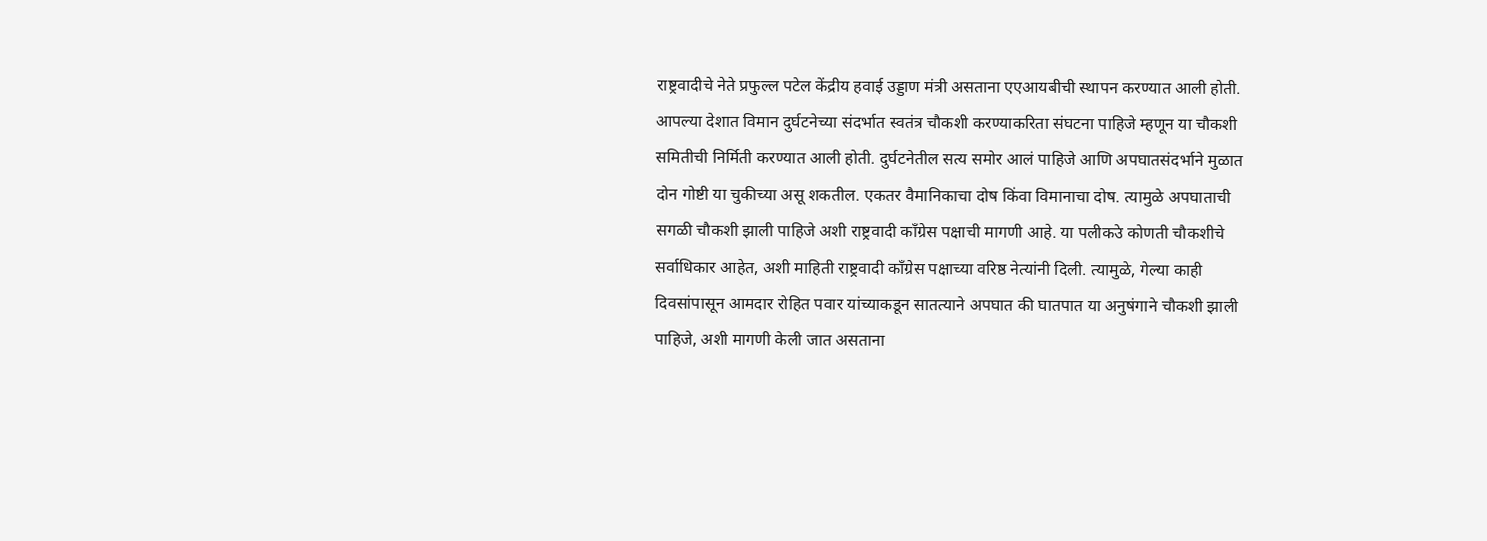राष्ट्रवादीचे नेते प्रफुल्ल पटेल केंद्रीय हवाई उड्डाण मंत्री असताना एएआयबीची स्थापन करण्यात आली होती. आपल्या देशात विमान दुर्घटनेच्या संदर्भात स्वतंत्र चौकशी करण्याकरिता संघटना पाहिजे म्हणून या चौकशी समितीची निर्मिती करण्यात आली होती. दुर्घटनेतील सत्य समोर आलं पाहिजे आणि अपघातसंदर्भाने मुळात दोन गोष्टी या चुकीच्या असू शकतील. एकतर वैमानिकाचा दोष किंवा विमानाचा दोष. त्यामुळे अपघाताची सगळी चौकशी झाली पाहिजे अशी राष्ट्रवादी काँग्रेस पक्षाची मागणी आहे. या पलीकउे कोणती चौकशीचे सर्वाधिकार आहेत, अशी माहिती राष्ट्रवादी काँग्रेस पक्षाच्या वरिष्ठ नेत्यांनी दिली. त्यामुळे, गेल्या काही दिवसांपासून आमदार रोहित पवार यांच्याकडून सातत्याने अपघात की घातपात या अनुषंगाने चौकशी झाली पाहिजे, अशी मागणी केली जात असताना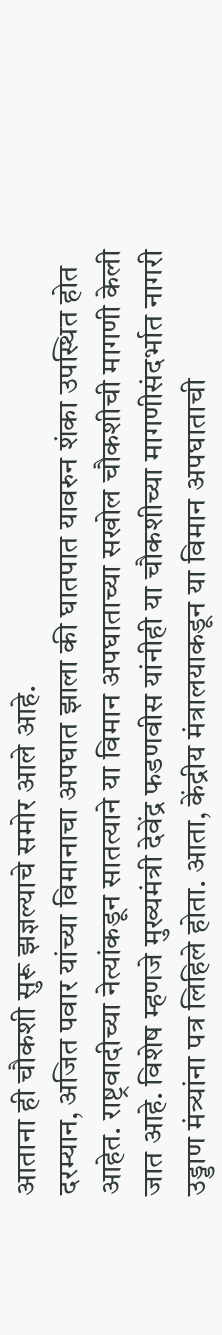आताना ही चौकशी सुरू झज्ञल्याचे समोर आले आहे.
दरम्यान, अजित पवार यांच्या विमानाचा अपघात झाला की घातपात यावरुन शंका उपस्थित होत आहेत. राष्ट्रवादीच्या नेत्यांकडून सातत्याने या विमान अपघाताच्या सखोल चौकशीची मागणी केली जात आहे. विशेष म्हणजे मुख्यमंत्री देवेंद्र फडणवीस यांनीही या चौकशीच्या मागणीसंदर्भात नागरी उड्डाण मंत्र्यांना पत्र लिहिले होता. आता, केंद्रीय मंत्रालयाकडून या विमान अपघाताची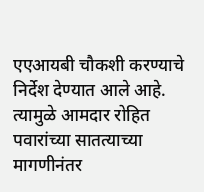एएआयबी चौकशी करण्याचे निर्देश देण्यात आले आहे. त्यामुळे आमदार रोहित पवारांच्या सातत्याच्या मागणीनंतर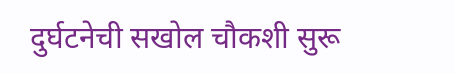दुर्घटनेची सखोल चौकशी सुरू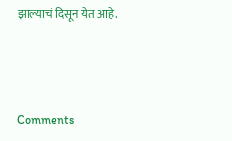झाल्याचं दिसून येत आहे.



Comments